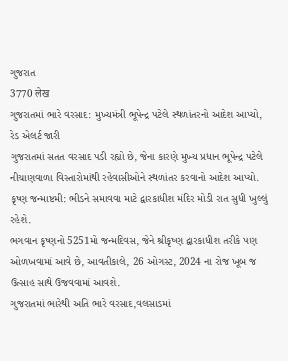ગુજરાત
3770 लेख
ગુજરાતમાં ભારે વરસાદ: મુખ્યમંત્રી ભૂપેન્દ્ર પટેલે સ્થળાંતરનો આદેશ આપ્યો, રેડ એલર્ટ જારી
ગુજરાતમાં સતત વરસાદ પડી રહ્યો છે, જેના કારણે મુખ્ય પ્રધાન ભૂપેન્દ્ર પટેલે નીચાણવાળા વિસ્તારોમાંથી રહેવાસીઓને સ્થળાંતર કરવાનો આદેશ આપ્યો.
કૃષ્ણ જન્માષ્ટમી: ભીડને સમાવવા માટે દ્વારકાધીશ મંદિર મોડી રાત સુધી ખુલ્લું રહેશે.
ભગવાન કૃષ્ણનો 5251મો જન્મદિવસ, જેને શ્રીકૃષ્ણ દ્વારકાધીશ તરીકે પણ ઓળખવામાં આવે છે, આવતીકાલે, 26 ઓગસ્ટ, 2024 ના રોજ ખૂબ જ ઉત્સાહ સાથે ઉજવવામાં આવશે.
ગુજરાતમાં ભારેથી અતિ ભારે વરસાદ,વલસાડમાં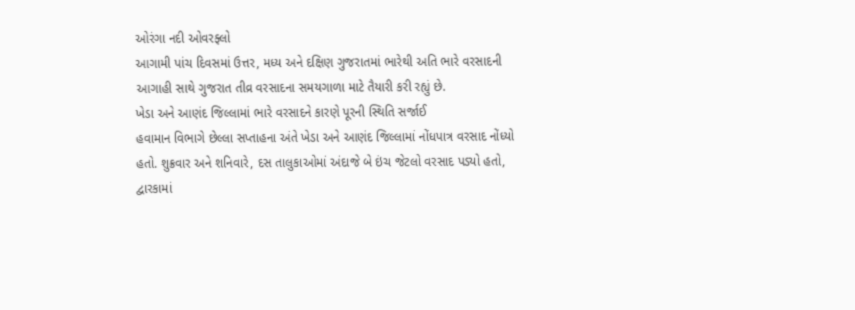ઓરંગા નદી ઓવરફ્લો
આગામી પાંચ દિવસમાં ઉત્તર, મધ્ય અને દક્ષિણ ગુજરાતમાં ભારેથી અતિ ભારે વરસાદની આગાહી સાથે ગુજરાત તીવ્ર વરસાદના સમયગાળા માટે તૈયારી કરી રહ્યું છે.
ખેડા અને આણંદ જિલ્લામાં ભારે વરસાદને કારણે પૂરની સ્થિતિ સર્જાઈ
હવામાન વિભાગે છેલ્લા સપ્તાહના અંતે ખેડા અને આણંદ જિલ્લામાં નોંધપાત્ર વરસાદ નોંધ્યો હતો. શુક્રવાર અને શનિવારે, દસ તાલુકાઓમાં અંદાજે બે ઇંચ જેટલો વરસાદ પડ્યો હતો,
દ્વારકામાં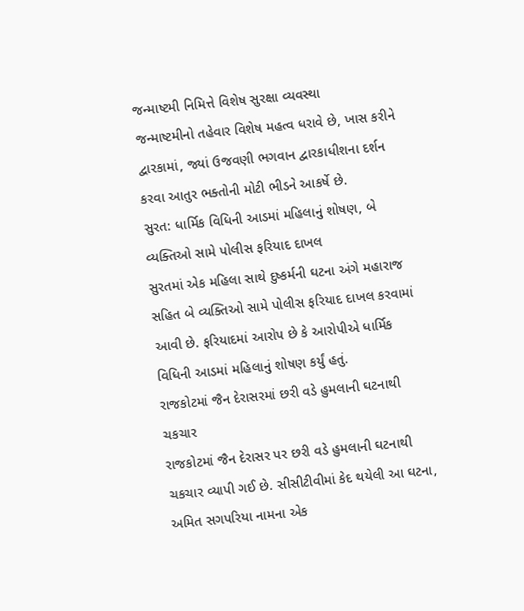જન્માષ્ટમી નિમિત્તે વિશેષ સુરક્ષા વ્યવસ્થા
જન્માષ્ટમીનો તહેવાર વિશેષ મહત્વ ધરાવે છે, ખાસ કરીને દ્વારકામાં, જ્યાં ઉજવણી ભગવાન દ્વારકાધીશના દર્શન કરવા આતુર ભક્તોની મોટી ભીડને આકર્ષે છે.
સુરત: ધાર્મિક વિધિની આડમાં મહિલાનું શોષણ, બે વ્યક્તિઓ સામે પોલીસ ફરિયાદ દાખલ
સુરતમાં એક મહિલા સાથે દુષ્કર્મની ઘટના અંગે મહારાજ સહિત બે વ્યક્તિઓ સામે પોલીસ ફરિયાદ દાખલ કરવામાં આવી છે. ફરિયાદમાં આરોપ છે કે આરોપીએ ધાર્મિક વિધિની આડમાં મહિલાનું શોષણ કર્યું હતું.
રાજકોટમાં જૈન દેરાસરમાં છરી વડે હુમલાની ઘટનાથી ચકચાર
રાજકોટમાં જૈન દેરાસર પર છરી વડે હુમલાની ઘટનાથી ચકચાર વ્યાપી ગઈ છે. સીસીટીવીમાં કેદ થયેલી આ ઘટના, અમિત સગપરિયા નામના એક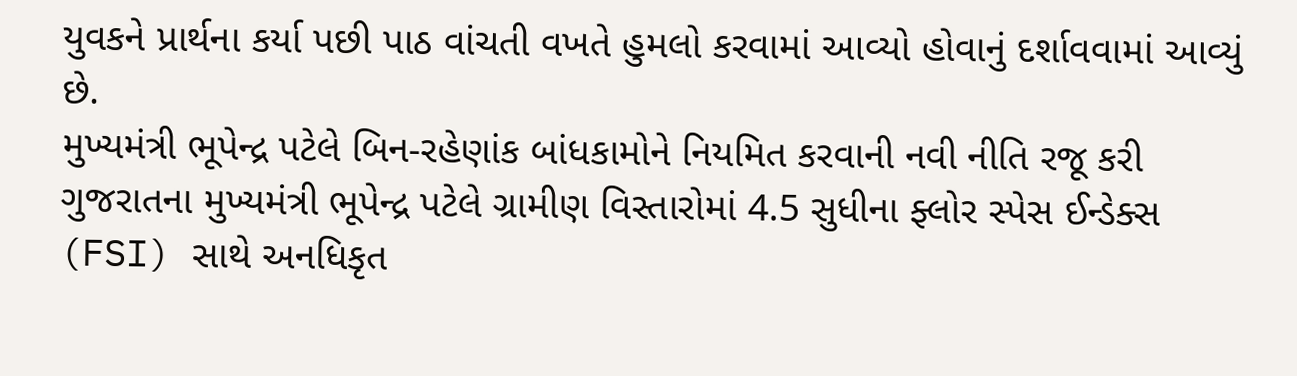યુવકને પ્રાર્થના કર્યા પછી પાઠ વાંચતી વખતે હુમલો કરવામાં આવ્યો હોવાનું દર્શાવવામાં આવ્યું છે.
મુખ્યમંત્રી ભૂપેન્દ્ર પટેલે બિન-રહેણાંક બાંધકામોને નિયમિત કરવાની નવી નીતિ રજૂ કરી
ગુજરાતના મુખ્યમંત્રી ભૂપેન્દ્ર પટેલે ગ્રામીણ વિસ્તારોમાં 4.5 સુધીના ફ્લોર સ્પેસ ઈન્ડેક્સ (FSI) સાથે અનધિકૃત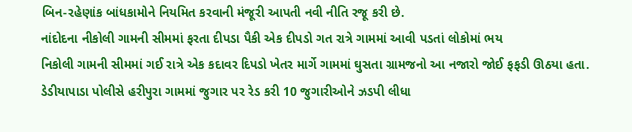બિન-રહેણાંક બાંધકામોને નિયમિત કરવાની મંજૂરી આપતી નવી નીતિ રજૂ કરી છે.
નાંદોદના નીકોલી ગામની સીમમાં ફરતા દીપડા પૈકી એક દીપડો ગત રાત્રે ગામમાં આવી પડતાં લોકોમાં ભય
નિકોલી ગામની સીમમાં ગઈ રાત્રે એક કદાવર દિપડો ખેતર માર્ગે ગામમાં ઘુસતા ગ્રામજનો આ નજારો જોઈ ફફડી ઊઠયા હતા.
ડેડીયાપાડા પોલીસે હરીપુરા ગામમાં જુગાર પર રેડ કરી 10 જુગારીઓને ઝડપી લીધા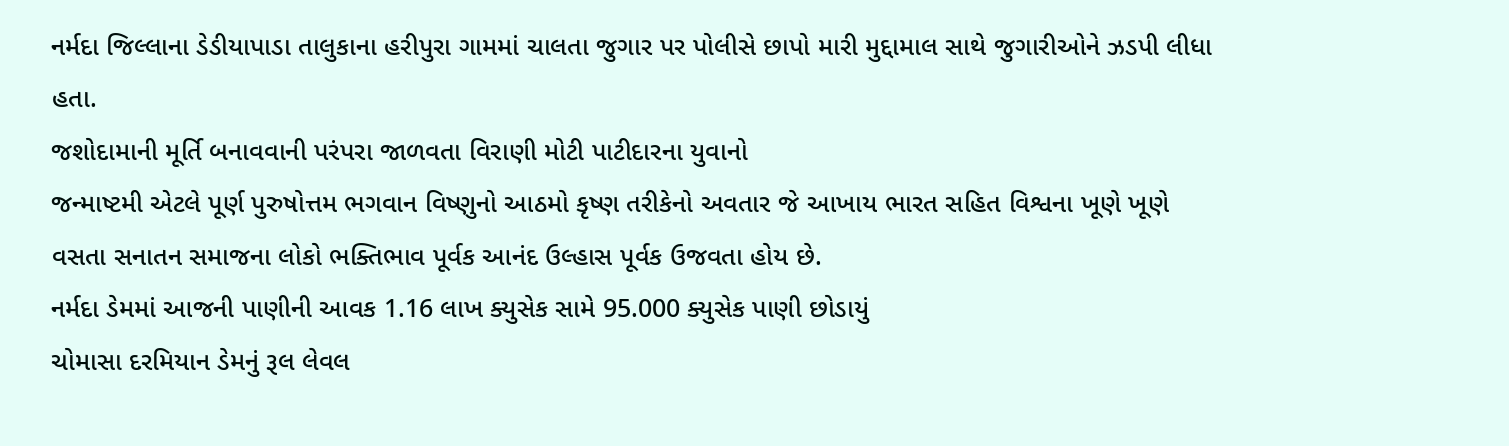નર્મદા જિલ્લાના ડેડીયાપાડા તાલુકાના હરીપુરા ગામમાં ચાલતા જુગાર પર પોલીસે છાપો મારી મુદ્દામાલ સાથે જુગારીઓને ઝડપી લીધા હતા.
જશોદામાની મૂર્તિ બનાવવાની પરંપરા જાળવતા વિરાણી મોટી પાટીદારના યુવાનો
જન્માષ્ટમી એટલે પૂર્ણ પુરુષોત્તમ ભગવાન વિષ્ણુનો આઠમો કૃષ્ણ તરીકેનો અવતાર જે આખાય ભારત સહિત વિશ્વના ખૂણે ખૂણે વસતા સનાતન સમાજના લોકો ભક્તિભાવ પૂર્વક આનંદ ઉલ્હાસ પૂર્વક ઉજવતા હોય છે.
નર્મદા ડેમમાં આજની પાણીની આવક 1.16 લાખ ક્યુસેક સામે 95.000 ક્યુસેક પાણી છોડાયું
ચોમાસા દરમિયાન ડેમનું રૂલ લેવલ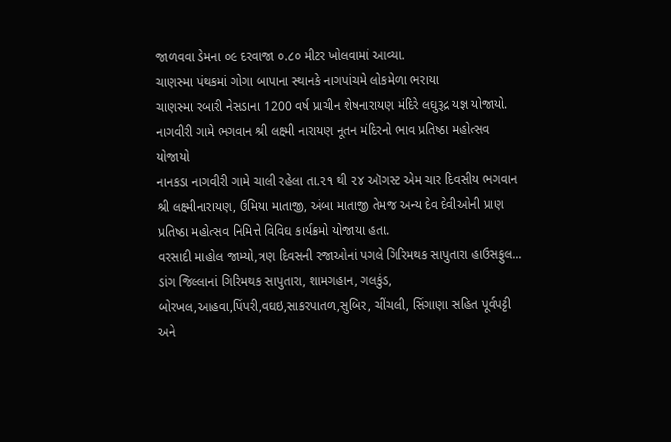જાળવવા ડેમના ૦૯ દરવાજા ૦.૮૦ મીટર ખોલવામાં આવ્યા.
ચાણસ્મા પંથકમાં ગોગા બાપાના સ્થાનકે નાગપાંચમે લોકમેળા ભરાયા
ચાણસ્મા રબારી નેસડાના 1200 વર્ષ પ્રાચીન શેષનારાયણ મંદિરે લઘુરૂદ્ર યજ્ઞ યોજાયો.
નાગવીરી ગામે ભગવાન શ્રી લક્ષ્મી નારાયણ નૂતન મંદિરનો ભાવ પ્રતિષ્ઠા મહોત્સવ યોજાયો
નાનકડા નાગવીરી ગામે ચાલી રહેલા તા.૨૧ થી ૨૪ ઑગસ્ટ એમ ચાર દિવસીય ભગવાન શ્રી લક્ષ્મીનારાયણ, ઉમિયા માતાજી, અંબા માતાજી તેમજ અન્ય દેવ દેવીઓની પ્રાણ પ્રતિષ્ઠા મહોત્સવ નિમિત્તે વિવિઘ કાર્યક્રમો યોજાયા હતા.
વરસાદી માહોલ જામ્યો,ત્રણ દિવસની રજાઓનાં પગલે ગિરિમથક સાપુતારા હાઉસફુલ...
ડાંગ જિલ્લાનાં ગિરિમથક સાપુતારા, શામગહાન, ગલકુંડ, બોરખલ,આહવા,પિંપરી,વઘઇ,સાકરપાતળ,સુબિર, ચીંચલી, સિંગાણા સહિત પૂર્વપટ્ટી અને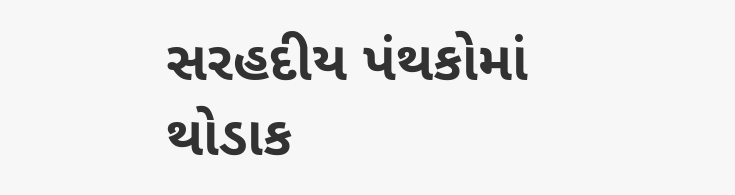સરહદીય પંથકોમાં થોડાક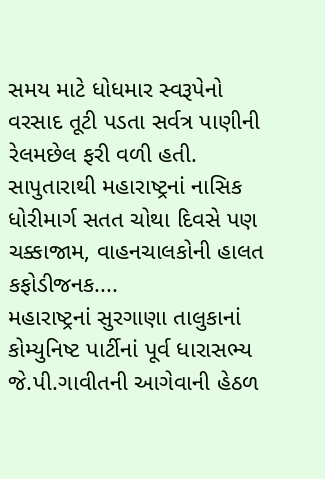સમય માટે ધોધમાર સ્વરૂપેનો વરસાદ તૂટી પડતા સર્વત્ર પાણીની રેલમછેલ ફરી વળી હતી.
સાપુતારાથી મહારાષ્ટ્રનાં નાસિક ધોરીમાર્ગ સતત ચોથા દિવસે પણ ચક્કાજામ, વાહનચાલકોની હાલત કફોડીજનક....
મહારાષ્ટ્રનાં સુરગાણા તાલુકાનાં કોમ્યુનિષ્ટ પાર્ટીનાં પૂર્વ ધારાસભ્ય જે.પી.ગાવીતની આગેવાની હેઠળ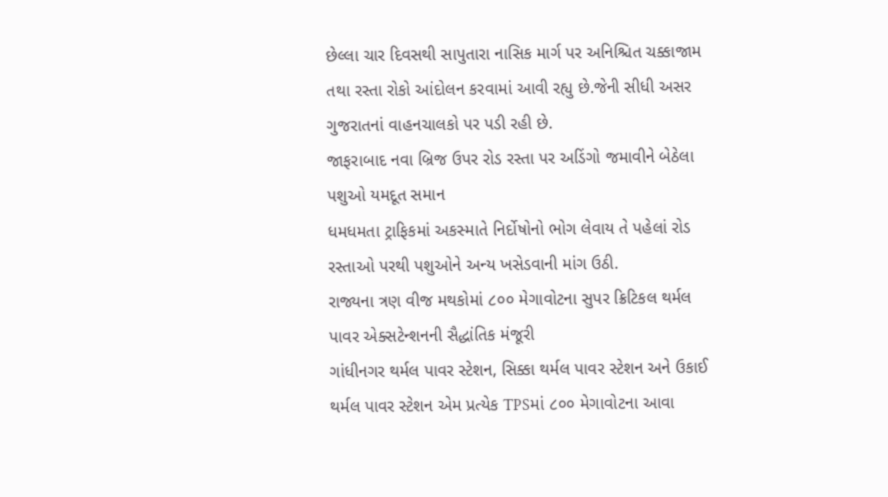છેલ્લા ચાર દિવસથી સાપુતારા નાસિક માર્ગ પર અનિશ્ચિત ચક્કાજામ તથા રસ્તા રોકો આંદોલન કરવામાં આવી રહ્યુ છે.જેની સીધી અસર ગુજરાતનાં વાહનચાલકો પર પડી રહી છે.
જાફરાબાદ નવા બ્રિજ ઉપર રોડ રસ્તા પર અડિંગો જમાવીને બેઠેલા પશુઓ યમદૂત સમાન
ધમધમતા ટ્રાફિકમાં અકસ્માતે નિર્દોષોનો ભોગ લેવાય તે પહેલાં રોડ રસ્તાઓ પરથી પશુઓને અન્ય ખસેડવાની માંગ ઉઠી.
રાજ્યના ત્રણ વીજ મથકોમાં ૮૦૦ મેગાવોટના સુપર ક્રિટિકલ થર્મલ પાવર એક્સટેન્શનની સૈદ્ધાંતિક મંજૂરી
ગાંધીનગર થર્મલ પાવર સ્ટેશન, સિક્કા થર્મલ પાવર સ્ટેશન અને ઉકાઈ થર્મલ પાવર સ્ટેશન એમ પ્રત્યેક TPSમાં ૮૦૦ મેગાવોટના આવા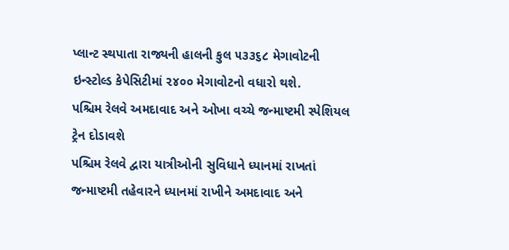પ્લાન્ટ સ્થપાતા રાજ્યની હાલની કુલ ૫૩૩૬૮ મેગાવોટની ઇન્સ્ટોલ્ડ કેપેસિટીમાં ૨૪૦૦ મેગાવોટનો વધારો થશે.
પશ્ચિમ રેલવે અમદાવાદ અને ઓખા વચ્ચે જન્માષ્ટમી સ્પેશિયલ ટ્રેન દોડાવશે
પશ્ચિમ રેલવે દ્વારા યાત્રીઓની સુવિધાને ધ્યાનમાં રાખતાં જન્માષ્ટમી તહેવારને ધ્યાનમાં રાખીને અમદાવાદ અને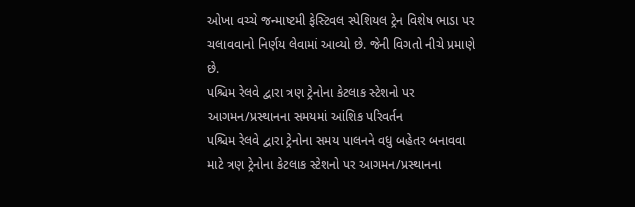ઓખા વચ્ચે જન્માષ્ટમી ફેસ્ટિવલ સ્પેશિયલ ટ્રેન વિશેષ ભાડા પર ચલાવવાનો નિર્ણય લેવામાં આવ્યો છે. જેની વિગતો નીચે પ્રમાણે છે.
પશ્ચિમ રેલવે દ્વારા ત્રણ ટ્રેનોના કેટલાક સ્ટેશનો પર આગમન/પ્રસ્થાનના સમયમાં આંશિક પરિવર્તન
પશ્ચિમ રેલવે દ્વારા ટ્રેનોના સમય પાલનને વધુ બહેતર બનાવવા માટે ત્રણ ટ્રેનોના કેટલાક સ્ટેશનો પર આગમન/પ્રસ્થાનના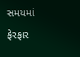સમયમાં ફેરફાર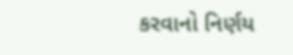કરવાનો નિર્ણય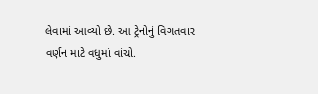લેવામાં આવ્યો છે. આ ટ્રેનોનું વિગતવાર વર્ણન માટે વધુમાં વાંચો.